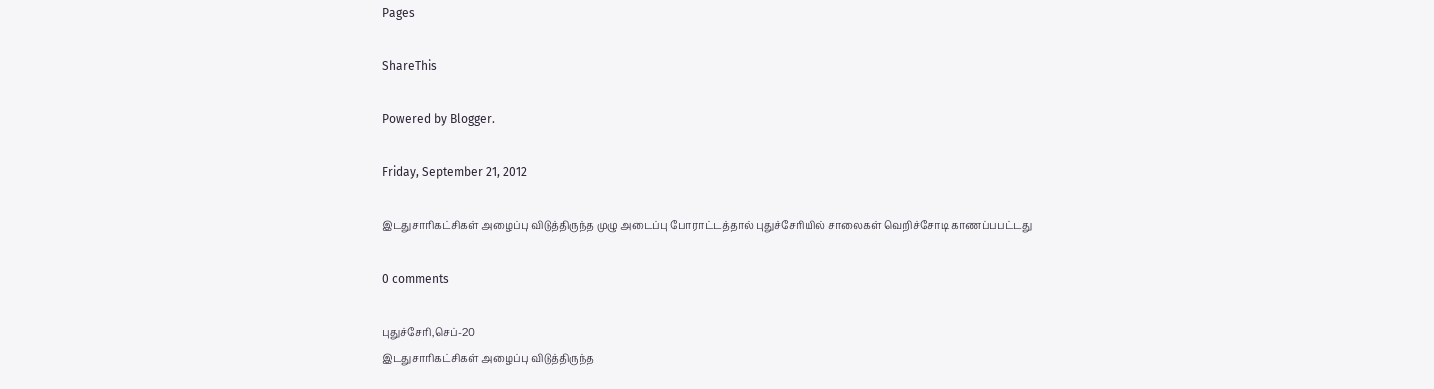Pages

ShareThis

Powered by Blogger.

Friday, September 21, 2012

இடதுசாரிகட்சிகள் அழைப்பு விடுத்திருந்த முழு அடைப்பு போராட்டத்தால் புதுச்சேரியில் சாலைகள் வெறிச்சோடி காணப்பபட்டது

0 comments

புதுச்சேரி,செப்-20
இடதுசாரிகட்சிகள் அழைப்பு விடுத்திருந்த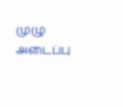முழு அடைப்பு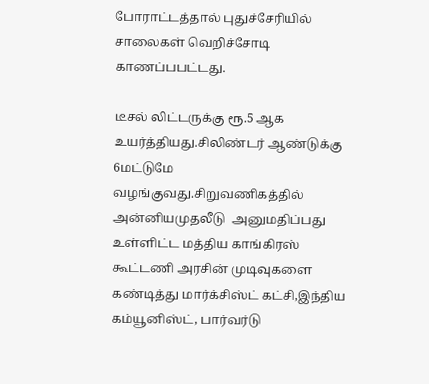போராட்டத்தால் புதுச்சேரியில் சாலைகள் வெறிச்சோடி காணப்பபட்டது.

டீசல் லிட்டருக்கு ரூ.5 ஆக உயர்த்தியது.சிலிண்டர் ஆண்டுக்கு 6மட்டுமே வழங்குவது.சிறுவணிகத்தில் அன்னியமுதலீடு  அனுமதிப்பது உள்ளிட்ட மத்திய காங்கிரஸ் கூட்டணி அரசின் முடிவுகளை கண்டித்து மார்க்சிஸ்ட் கட்சி,இந்திய கம்யூனிஸ்ட், பார்வர்டு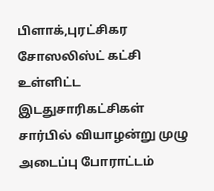பிளாக்,புரட்சிகர சோஸலிஸ்ட் கட்சி உள்ளிட்ட இடதுசாரிகட்சிகள் சார்பில் வியாழன்று முழு அடைப்பு போராட்டம்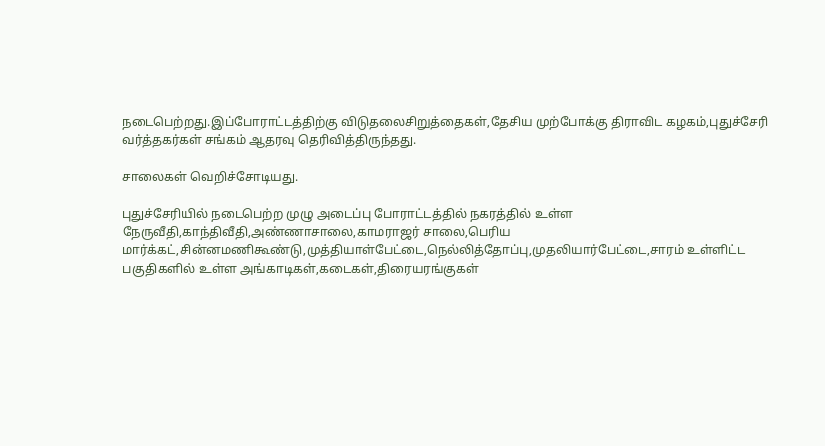நடைபெற்றது.இப்போராட்டத்திற்கு விடுதலைசிறுத்தைகள்,தேசிய முற்போக்கு திராவிட கழகம்,புதுச்சேரி வர்த்தகர்கள் சங்கம் ஆதரவு தெரிவித்திருந்தது.

சாலைகள் வெறிச்சோடியது.

புதுச்சேரியில் நடைபெற்ற முழு அடைப்பு போராட்டத்தில் நகரத்தில் உள்ள  நேருவீதி,காந்திவீதி,அண்ணாசாலை,காமராஜர் சாலை,பெரிய மார்க்கட்,சின்னமணிகூண்டு,முத்தியாள்பேட்டை,நெல்லித்தோப்பு,முதலியார்பேட்டை,சாரம் உள்ளிட்ட பகுதிகளில் உள்ள அங்காடிகள்,கடைகள்,திரையரங்குகள்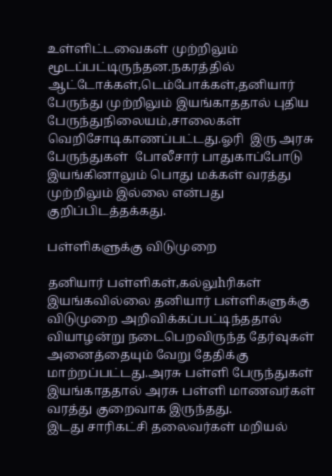உள்ளிட்டவைகள் முற்றிலும் மூடப்பட்டிருந்தன.நகரத்தில் ஆட்டோக்கள்,டெம்போக்கள்,தனியார் பேருந்து முற்றிலும் இயங்காததால் புதிய பேருந்துநிலையம்,சாலைகள் வெறிசோடிகாணப்பட்டது.ஓரி  இரு அரசு பேருந்துகள்  போலீசார் பாதுகாப்போடு இயங்கினாலும் பொது மக்கள் வரத்து முற்றிலும் இல்லை என்பது குறிப்பிடத்தக்கது.

பள்ளிகளுக்கு விடுமுறை

தனியார் பள்ளிகள்,கல்லுhரிகள் இயங்கவில்லை தனியார் பள்ளிகளுக்கு விடுமுறை அறிவிக்கப்பட்டிந்ததால் வியாழன்று நடைபெறவிருந்த தேர்வுகள் அனைத்தையும் வேறு தேதிக்கு மாற்றப்பட்டது.அரசு பள்ளி பேருந்துகள் இயங்காததால் அரசு பள்ளி மாணவர்கள் வரத்து குறைவாக இருந்தது.
இடது சாரிகட்சி தலைவர்கள் மறியல்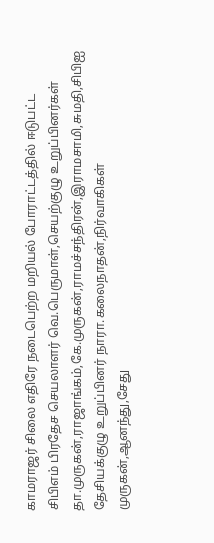காமராஜர் சிலை எதிரே நடைபெற்ற மறியல் போராட்டத்தில் ஈடுபட்ட சிபிஎம் பிரதேச செயலாளர் வெ.பெருமாள்,செயற்குழு உறுப்பினர்கள் தா.முருகன்,ராஜாங்கம்,கே.முருகன்,ராமச்சந்திரன்,இராமசாமி,சுமதி,சிபிஐ தேசியக்குழு உறுப்பினர் நாரா.கலைநாதன்,நிர்வாகிகள் முருகன்,ஆனந்து,சேது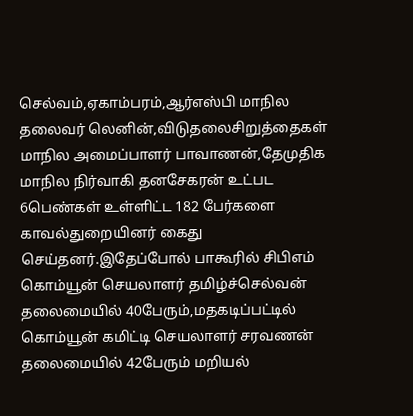செல்வம்,ஏகாம்பரம்,ஆர்எஸ்பி மாநில தலைவர் லெனின்,விடுதலைசிறுத்தைகள் மாநில அமைப்பாளர் பாவாணன்,தேமுதிக மாநில நிர்வாகி தனசேகரன் உட்பட 6பெண்கள் உள்ளிட்ட 182 பேர்களை காவல்துறையினர் கைது செய்தனர்.இதேப்போல் பாகூரில் சிபிஎம் கொம்யூன் செயலாளர் தமிழ்ச்செல்வன் தலைமையில் 40பேரும்,மதகடிப்பட்டில் கொம்யூன் கமிட்டி செயலாளர் சரவணன் தலைமையில் 42பேரும் மறியல்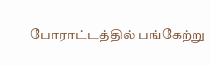போராட்டத்தில் பங்கேற்று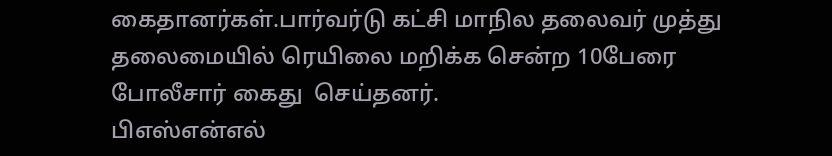கைதானர்கள்.பார்வர்டு கட்சி மாநில தலைவர் முத்து தலைமையில் ரெயிலை மறிக்க சென்ற 10பேரை போலீசார் கைது  செய்தனர்.
பிஎஸ்என்எல்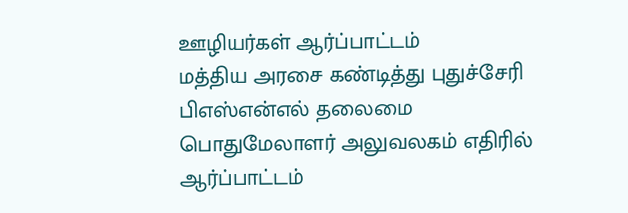ஊழியர்கள் ஆர்ப்பாட்டம்
மத்திய அரசை கண்டித்து புதுச்சேரி பிஎஸ்என்எல் தலைமை பொதுமேலாளர் அலுவலகம் எதிரில் ஆர்ப்பாட்டம்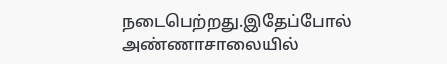நடைபெற்றது.இதேப்போல் அண்ணாசாலையில்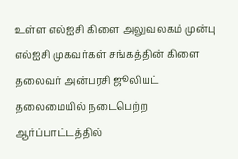உள்ள எல்ஐசி கிளை அலுவலகம் முன்பு எல்ஐசி முகவர்கள் சங்கத்தின் கிளை தலைவர் அன்பரசி ஜூலியட்  தலைமையில் நடைபெற்ற ஆர்ப்பாட்டத்தில்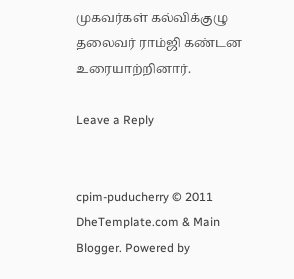முகவர்கள் கல்விக்குழு தலைவர் ராம்ஜி கண்டன உரையாற்றினார்.

Leave a Reply


cpim-puducherry © 2011 DheTemplate.com & Main Blogger. Powered by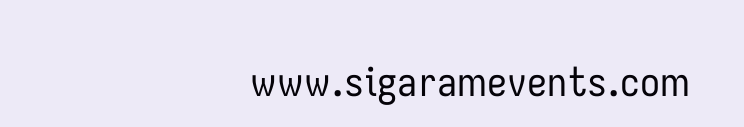www.sigaramevents.com